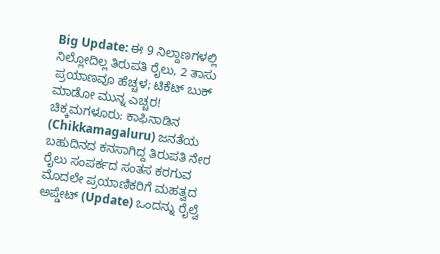Big Update: ಈ 9 ನಿಲ್ದಾಣಗಳಲ್ಲಿ ನಿಲ್ಲೋದಿಲ್ಲ ತಿರುಪತಿ ರೈಲು, 2 ತಾಸು ಪ್ರಯಾಣವೂ ಹೆಚ್ಚಳ; ಟಿಕೆಟ್ ಬುಕ್ ಮಾಡೋ ಮುನ್ನ ಎಚ್ಚರ!
ಚಿಕ್ಕಮಗಳೂರು: ಕಾಫಿನಾಡಿನ (Chikkamagaluru) ಜನತೆಯ ಬಹುದಿನದ ಕನಸಾಗಿದ್ದ ತಿರುಪತಿ ನೇರ ರೈಲು ಸಂಪರ್ಕದ ಸಂತಸ ಕರಗುವ ಮೊದಲೇ ಪ್ರಯಾಣಿಕರಿಗೆ ಮಹತ್ವದ ಅಪ್ಡೇಟ್ (Update) ಒಂದನ್ನು ರೈಲ್ವೆ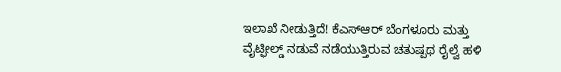ಇಲಾಖೆ ನೀಡುತ್ತಿದೆ! ಕೆಎಸ್ಆರ್ ಬೆಂಗಳೂರು ಮತ್ತು ವೈಟ್ಫೀಲ್ಡ್ ನಡುವೆ ನಡೆಯುತ್ತಿರುವ ಚತುಷ್ಪಥ ರೈಲ್ವೆ ಹಳಿ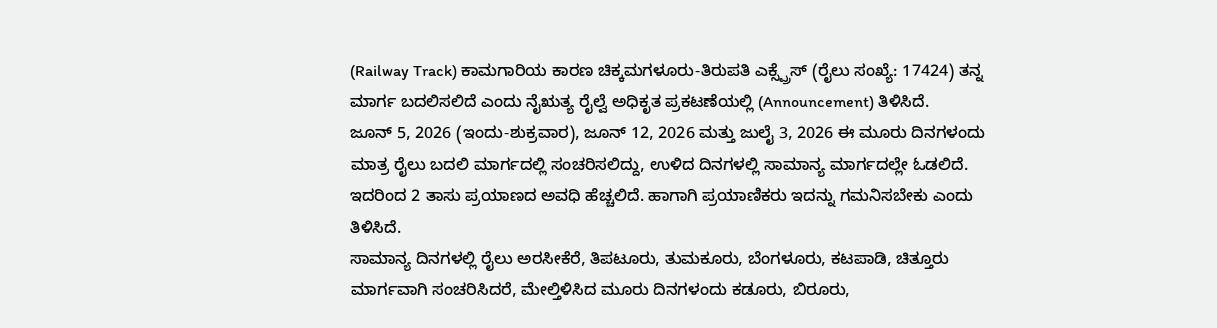(Railway Track) ಕಾಮಗಾರಿಯ ಕಾರಣ ಚಿಕ್ಕಮಗಳೂರು-ತಿರುಪತಿ ಎಕ್ಸ್ಪ್ರೆಸ್ (ರೈಲು ಸಂಖ್ಯೆ: 17424) ತನ್ನ ಮಾರ್ಗ ಬದಲಿಸಲಿದೆ ಎಂದು ನೈಋತ್ಯ ರೈಲ್ವೆ ಅಧಿಕೃತ ಪ್ರಕಟಣೆಯಲ್ಲಿ (Announcement) ತಿಳಿಸಿದೆ.
ಜೂನ್ 5, 2026 (ಇಂದು-ಶುಕ್ರವಾರ), ಜೂನ್ 12, 2026 ಮತ್ತು ಜುಲೈ 3, 2026 ಈ ಮೂರು ದಿನಗಳಂದು ಮಾತ್ರ ರೈಲು ಬದಲಿ ಮಾರ್ಗದಲ್ಲಿ ಸಂಚರಿಸಲಿದ್ದು, ಉಳಿದ ದಿನಗಳಲ್ಲಿ ಸಾಮಾನ್ಯ ಮಾರ್ಗದಲ್ಲೇ ಓಡಲಿದೆ. ಇದರಿಂದ 2 ತಾಸು ಪ್ರಯಾಣದ ಅವಧಿ ಹೆಚ್ಚಲಿದೆ. ಹಾಗಾಗಿ ಪ್ರಯಾಣಿಕರು ಇದನ್ನು ಗಮನಿಸಬೇಕು ಎಂದು ತಿಳಿಸಿದೆ.
ಸಾಮಾನ್ಯ ದಿನಗಳಲ್ಲಿ ರೈಲು ಅರಸೀಕೆರೆ, ತಿಪಟೂರು, ತುಮಕೂರು, ಬೆಂಗಳೂರು, ಕಟಪಾಡಿ, ಚಿತ್ತೂರು ಮಾರ್ಗವಾಗಿ ಸಂಚರಿಸಿದರೆ, ಮೇಲ್ತಿಳಿಸಿದ ಮೂರು ದಿನಗಳಂದು ಕಡೂರು, ಬಿರೂರು,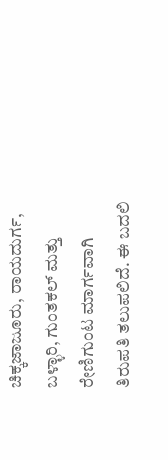ಚಿಕ್ಕಜಾಜೂರು, ರಾಯದುರ್ಗ, ಬಳ್ಳಾರಿ, ಗುಂತಕಲ್ ಮತ್ತು ರೇಣಿಗುಂಟ ಮಾರ್ಗವಾಗಿ ತಿರುಪತಿ ತಲುಪಲಿದೆ. ಈ ಬದಲಿ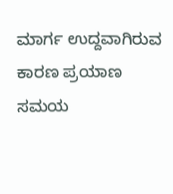ಮಾರ್ಗ ಉದ್ದವಾಗಿರುವ ಕಾರಣ ಪ್ರಯಾಣ ಸಮಯ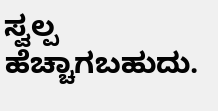ಸ್ವಲ್ಪ ಹೆಚ್ಚಾಗಬಹುದು.